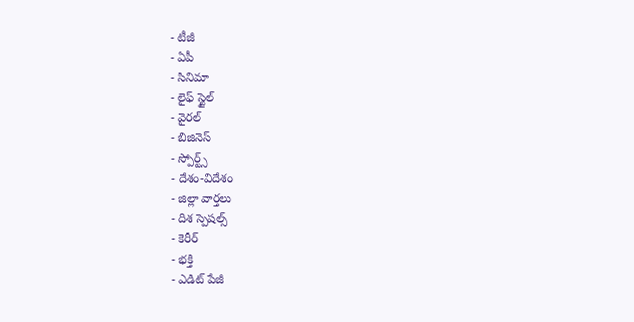- టీజీ
- ఏపీ
- సినిమా
- లైఫ్ స్టైల్
- వైరల్
- బిజినెస్
- స్పోర్ట్స్
- దేశం-విదేశం
- జిల్లా వార్తలు
- దిశ స్పెషల్స్
- కెరీర్
- భక్తి
- ఎడిట్ పేజీ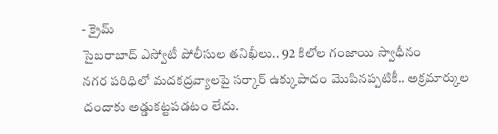- క్రైమ్
సైబరాబాద్ ఎస్వోటీ పోలీసుల తనిఖీలు.. 92 కిలోల గంజాయి స్వాధీనం
నగర పరిధిలో మదకద్రవ్యాలపై సర్కార్ ఉక్కుపాదం మొపినప్పటికీ.. అక్రమార్కుల దందాకు అడ్డుకట్టపడటం లేదు.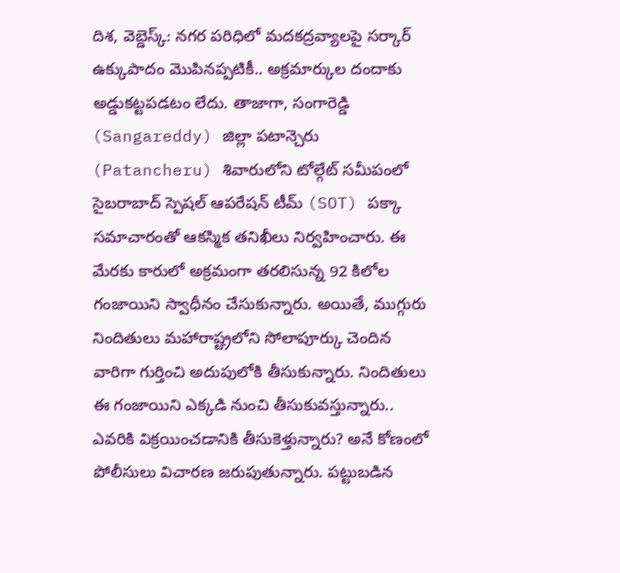దిశ, వెబ్డెస్క్: నగర పరిధిలో మదకద్రవ్యాలపై సర్కార్ ఉక్కుపాదం మొపినప్పటికీ.. అక్రమార్కుల దందాకు అడ్డుకట్టపడటం లేదు. తాజాగా, సంగారెడ్డి (Sangareddy) జిల్లా పటాన్చెరు (Patancheru) శివారులోని టోల్గేట్ సమీపంలో సైబరాబాద్ స్పెషల్ ఆపరేషన్ టీమ్ (SOT) పక్కా సమాచారంతో ఆకస్మిక తనిఖీలు నిర్వహించారు. ఈ మేరకు కారులో అక్రమంగా తరలిసున్న 92 కిలోల గంజాయిని స్వాధీనం చేసుకున్నారు. అయితే, ముగ్గురు నిందితులు మహారాష్ట్రలోని సోలాపూర్కు చెందిన వారిగా గుర్తించి అదుపులోకి తీసుకున్నారు. నిందితులు ఈ గంజాయిని ఎక్కడి నుంచి తీసుకువస్తున్నారు.. ఎవరికి విక్రయించడానికి తీసుకెళ్తున్నారు? అనే కోణంలో పోలీసులు విచారణ జరుపుతున్నారు. పట్టుబడిన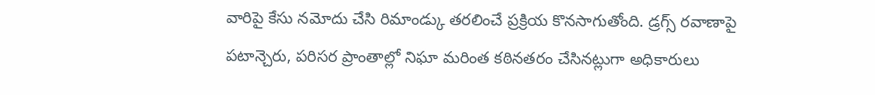వారిపై కేసు నమోదు చేసి రిమాండ్కు తరలించే ప్రక్రియ కొనసాగుతోంది. డ్రగ్స్ రవాణాపై పటాన్చెరు, పరిసర ప్రాంతాల్లో నిఘా మరింత కఠినతరం చేసినట్లుగా అధికారులు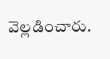వెల్లడించారు.